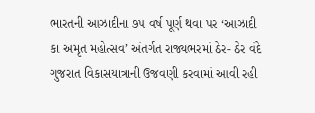ભારતની આઝાદીના ૭૫ વર્ષ પૂર્ણ થવા પર ‘આઝાદી કા અમૃત મહોત્સવ’ અંતર્ગત રાજ્યભરમાં ઠેર- ઠેર વંદે ગુજરાત વિકાસયાત્રાની ઉજવણી કરવામાં આવી રહી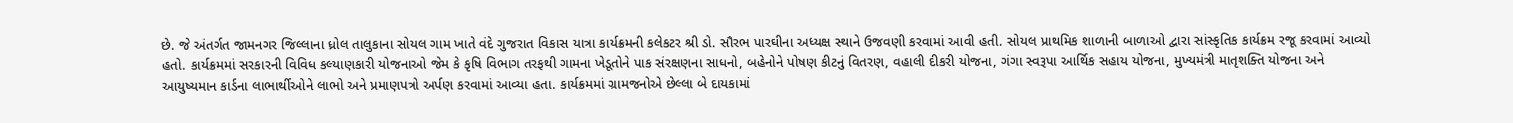છે. જે અંતર્ગત જામનગર જિલ્લાના ધ્રોલ તાલુકાના સોયલ ગામ ખાતે વંદે ગુજરાત વિકાસ યાત્રા કાર્યક્રમની કલેકટર શ્રી ડો. સૌરભ પારઘીના અધ્યક્ષ સ્થાને ઉજવણી કરવામાં આવી હતી. સોયલ પ્રાથમિક શાળાની બાળાઓ દ્વારા સાંસ્કૃતિક કાર્યક્રમ રજૂ કરવામાં આવ્યો હતો. કાર્યક્રમમાં સરકારની વિવિધ કલ્યાણકારી યોજનાઓ જેમ કે કૃષિ વિભાગ તરફથી ગામના ખેડૂતોને પાક સંરક્ષણના સાધનો, બહેનોને પોષણ કીટનું વિતરણ, વહાલી દીકરી યોજના, ગંગા સ્વરૂપા આર્થિક સહાય યોજના, મુખ્યમંત્રી માતૃશક્તિ યોજના અને આયુષ્યમાન કાર્ડના લાભાર્થીઓને લાભો અને પ્રમાણપત્રો અર્પણ કરવામાં આવ્યા હતા. કાર્યક્રમમાં ગ્રામજનોએ છેલ્લા બે દાયકામાં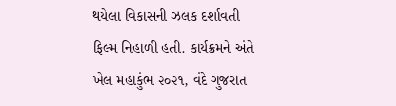થયેલા વિકાસની ઝલક દર્શાવતી ફિલ્મ નિહાળી હતી. કાર્યક્રમને અંતે ખેલ મહાકુંભ ૨૦૨૧, વંદે ગુજરાત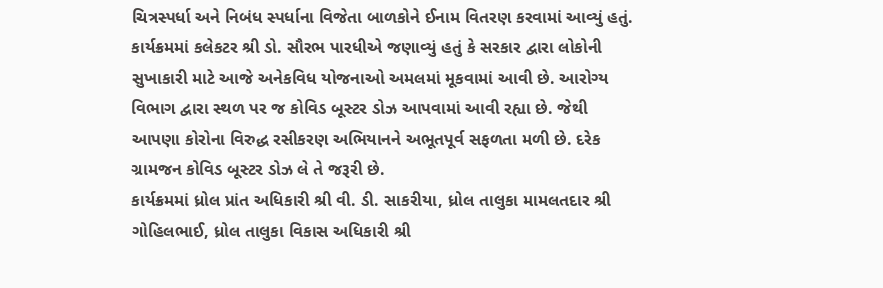ચિત્રસ્પર્ધા અને નિબંધ સ્પર્ધાના વિજેતા બાળકોને ઈનામ વિતરણ કરવામાં આવ્યું હતું.
કાર્યક્રમમાં કલેકટર શ્રી ડો. સૌરભ પારધીએ જણાવ્યું હતું કે સરકાર દ્વારા લોકોની સુખાકારી માટે આજે અનેકવિધ યોજનાઓ અમલમાં મૂકવામાં આવી છે. આરોગ્ય વિભાગ દ્વારા સ્થળ પર જ કોવિડ બૂસ્ટર ડોઝ આપવામાં આવી રહ્યા છે. જેથી આપણા કોરોના વિરુદ્ધ રસીકરણ અભિયાનને અભૂતપૂર્વ સફળતા મળી છે. દરેક ગ્રામજન કોવિડ બૂસ્ટર ડોઝ લે તે જરૂરી છે.
કાર્યક્રમમાં ધ્રોલ પ્રાંત અધિકારી શ્રી વી. ડી. સાકરીયા, ધ્રોલ તાલુકા મામલતદાર શ્રી ગોહિલભાઈ, ધ્રોલ તાલુકા વિકાસ અધિકારી શ્રી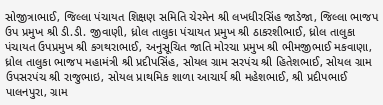સોજીત્રાભાઈ, જિલ્લા પંચાયત શિક્ષણ સમિતિ ચેરમેન શ્રી લખધીરસિંહ જાડેજા, જિલ્લા ભાજપ ઉપ પ્રમુખ શ્રી ડી.ડી. જીવાણી, ધ્રોલ તાલુકા પંચાયત પ્રમુખ શ્રી ઠાકરશીભાઈ, ધ્રોલ તાલુકા પંચાયત ઉપપ્રમુખ શ્રી કગથરાભાઈ, અનુસૂચિત જાતિ મોરચા પ્રમુખ શ્રી ભીમજીભાઈ મકવાણા, ધ્રોલ તાલુકા ભાજપ મહામંત્રી શ્રી પ્રદીપસિંહ, સોયલ ગ્રામ સરપંચ શ્રી હિતેશભાઈ, સોયલ ગ્રામ ઉપસરપંચ શ્રી રાજુભાઇ, સોયલ પ્રાથમિક શાળા આચાર્ય શ્રી મહેશભાઈ, શ્રી પ્રદીપભાઈ પાલનપુરા, ગ્રામ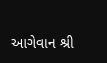આગેવાન શ્રી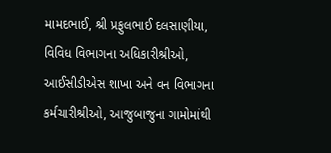મામદભાઈ, શ્રી પ્રફુલભાઈ દલસાણીયા, વિવિધ વિભાગના અધિકારીશ્રીઓ, આઈસીડીએસ શાખા અને વન વિભાગના કર્મચારીશ્રીઓ, આજુબાજુના ગામોમાંથી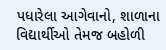પધારેલા આગેવાનો, શાળાના વિદ્યાર્થીઓ તેમજ બહોળી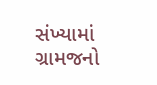સંખ્યામાં ગ્રામજનો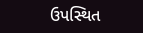ઉપસ્થિત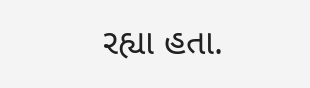રહ્યા હતા.